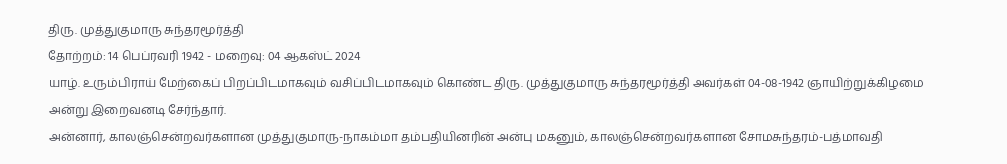திரு. முத்துகுமாரு சுந்தரமூர்த்தி
தோற்றம்: 14 பெப்ரவரி 1942 - மறைவு: 04 ஆகஸ்ட் 2024
யாழ். உரும்பிராய் மேற்கைப் பிறப்பிடமாகவும் வசிப்பிடமாகவும் கொண்ட திரு. முத்துகுமாரு சுந்தரமூர்த்தி அவர்கள் 04-08-1942 ஞாயிற்றுக்கிழமை அன்று இறைவனடி சேர்ந்தார்.
அன்னார், காலஞ்சென்றவர்களான முத்துகுமாரு-நாகம்மா தம்பதியினரின் அன்பு மகனும், காலஞ்சென்றவர்களான சோமசுந்தரம்-பத்மாவதி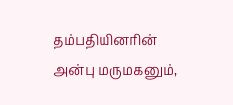தம்பதியினரின் அன்பு மருமகனும்,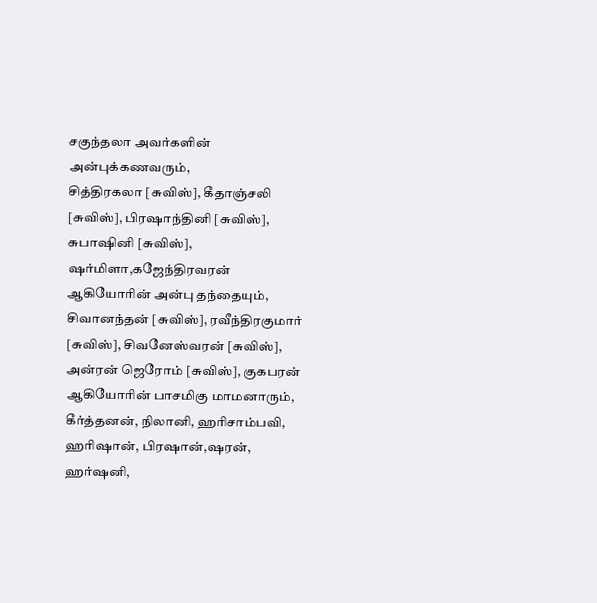சகுந்தலா அவர்களின் அன்புக்கணவரும்,
சித்திரகலா [சுவிஸ்], கீதாஞ்சலி [சுவிஸ்], பிரஷாந்தினி [சுவிஸ்], சுபாஷினி [சுவிஸ்], ஷர்மிளா,கஜேந்திரவரன் ஆகியோரின் அன்பு தந்தையும்,
சிவானந்தன் [சுவிஸ்], ரவீந்திரகுமார் [சுவிஸ்], சிவனேஸ்வரன் [சுவிஸ்], அன்ரன் ஜெரோம் [சுவிஸ்], குகபரன் ஆகியோரின் பாசமிகு மாமனாரும்,
கீர்த்தனன், நிலானி, ஹரிசாம்பவி, ஹரிஷான், பிரஷான்,ஷரன், ஹர்ஷனி,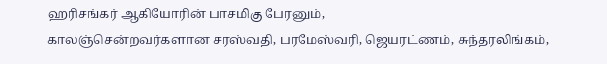ஹரிசங்கர் ஆகியோரின் பாசமிகு பேரனும்,
காலஞ்சென்றவர்களான சரஸ்வதி, பரமேஸ்வரி, ஜெயரட்ணம், சுந்தரலிங்கம்,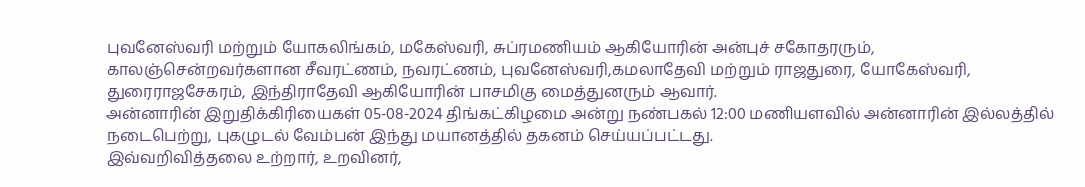புவனேஸ்வரி மற்றும் யோகலிங்கம், மகேஸ்வரி, சுப்ரமணியம் ஆகியோரின் அன்புச் சகோதரரும்,
காலஞ்சென்றவர்களான சீவரட்ணம், நவரட்ணம், புவனேஸ்வரி,கமலாதேவி மற்றும் ராஜதுரை, யோகேஸ்வரி, துரைராஜசேகரம், இந்திராதேவி ஆகியோரின் பாசமிகு மைத்துனரும் ஆவார்.
அன்னாரின் இறுதிக்கிரியைகள் 05-08-2024 திங்கட்கிழமை அன்று நண்பகல் 12:00 மணியளவில் அன்னாரின் இல்லத்தில் நடைபெற்று, புகழுடல் வேம்பன் இந்து மயானத்தில் தகனம் செய்யப்பட்டது.
இவ்வறிவித்தலை உற்றார், உறவினர்,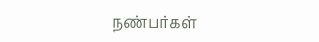நண்பர்கள்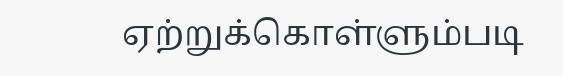ஏற்றுக்கொள்ளும்படி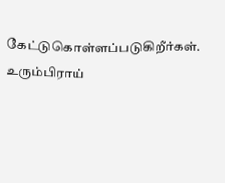கேட்டுகொள்ளப்படுகிறீர்கள்.
உரும்பிராய்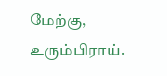மேற்கு, உரும்பிராய்.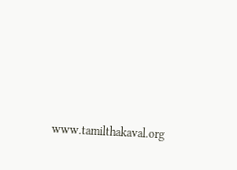www.tamilthakaval.org